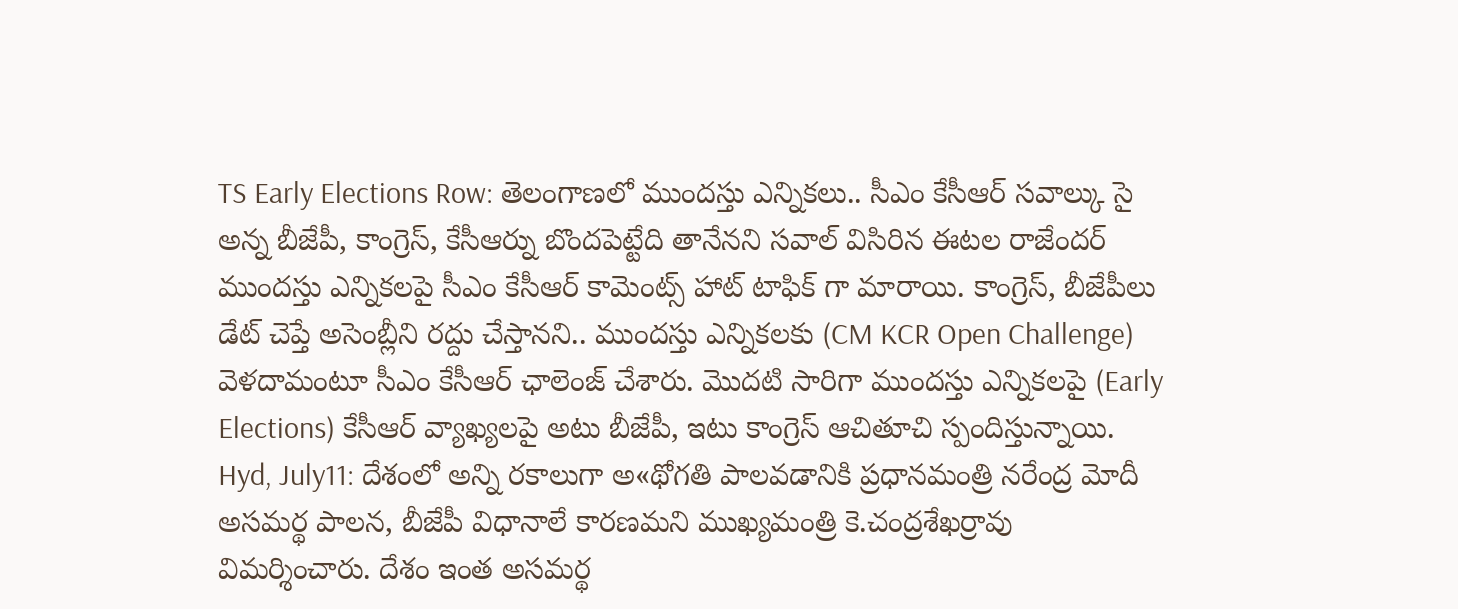TS Early Elections Row: తెలంగాణలో ముందస్తు ఎన్నికలు.. సీఎం కేసీఆర్ సవాల్కు సై అన్న బీజేపీ, కాంగ్రెస్, కేసీఆర్ను బొందపెట్టేది తానేనని సవాల్ విసిరిన ఈటల రాజేందర్
ముందస్తు ఎన్నికలపై సీఎం కేసీఆర్ కామెంట్స్ హాట్ టాఫిక్ గా మారాయి. కాంగ్రెస్, బీజేపీలు డేట్ చెప్తే అసెంబ్లీని రద్దు చేస్తానని.. ముందస్తు ఎన్నికలకు (CM KCR Open Challenge) వెళదామంటూ సీఎం కేసీఆర్ ఛాలెంజ్ చేశారు. మొదటి సారిగా ముందస్తు ఎన్నికలపై (Early Elections) కేసీఆర్ వ్యాఖ్యలపై అటు బీజేపీ, ఇటు కాంగ్రెస్ ఆచితూచి స్పందిస్తున్నాయి.
Hyd, July11: దేశంలో అన్ని రకాలుగా అ«థోగతి పాలవడానికి ప్రధానమంత్రి నరేంద్ర మోదీ అసమర్థ పాలన, బీజేపీ విధానాలే కారణమని ముఖ్యమంత్రి కె.చంద్రశేఖర్రావు విమర్శించారు. దేశం ఇంత అసమర్థ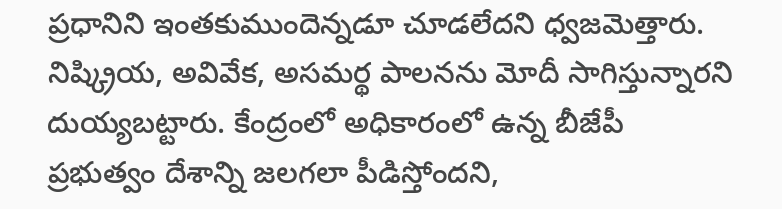ప్రధానిని ఇంతకుముందెన్నడూ చూడలేదని ధ్వజమెత్తారు. నిష్క్రియ, అవివేక, అసమర్థ పాలనను మోదీ సాగిస్తున్నారని దుయ్యబట్టారు. కేంద్రంలో అధికారంలో ఉన్న బీజేపీ ప్రభుత్వం దేశాన్ని జలగలా పీడిస్తోందని,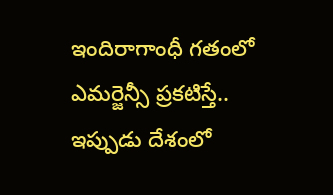ఇందిరాగాంధీ గతంలో ఎమర్జెన్సీ ప్రకటిస్తే.. ఇప్పుడు దేశంలో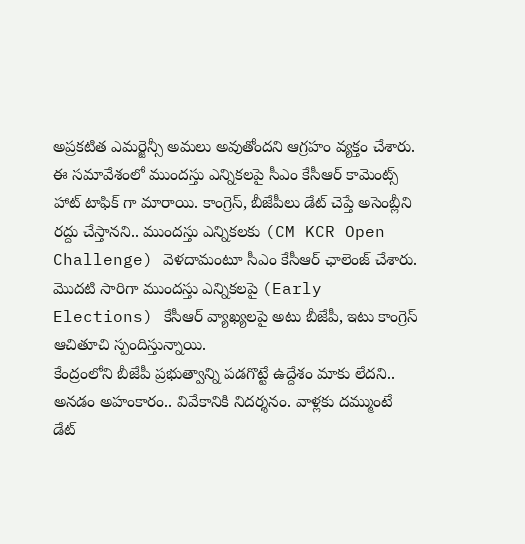అప్రకటిత ఎమర్జెన్సీ అమలు అవుతోందని ఆగ్రహం వ్యక్తం చేశారు.
ఈ సమావేశంలో ముందస్తు ఎన్నికలపై సీఎం కేసీఆర్ కామెంట్స్ హాట్ టాఫిక్ గా మారాయి. కాంగ్రెస్, బీజేపీలు డేట్ చెప్తే అసెంబ్లీని రద్దు చేస్తానని.. ముందస్తు ఎన్నికలకు (CM KCR Open Challenge) వెళదామంటూ సీఎం కేసీఆర్ ఛాలెంజ్ చేశారు. మొదటి సారిగా ముందస్తు ఎన్నికలపై (Early Elections) కేసీఆర్ వ్యాఖ్యలపై అటు బీజేపీ, ఇటు కాంగ్రెస్ ఆచితూచి స్పందిస్తున్నాయి.
కేంద్రంలోని బీజేపీ ప్రభుత్వాన్ని పడగొట్టే ఉద్దేశం మాకు లేదని.. అనడం అహంకారం.. వివేకానికి నిదర్శనం. వాళ్లకు దమ్ముంటే డేట్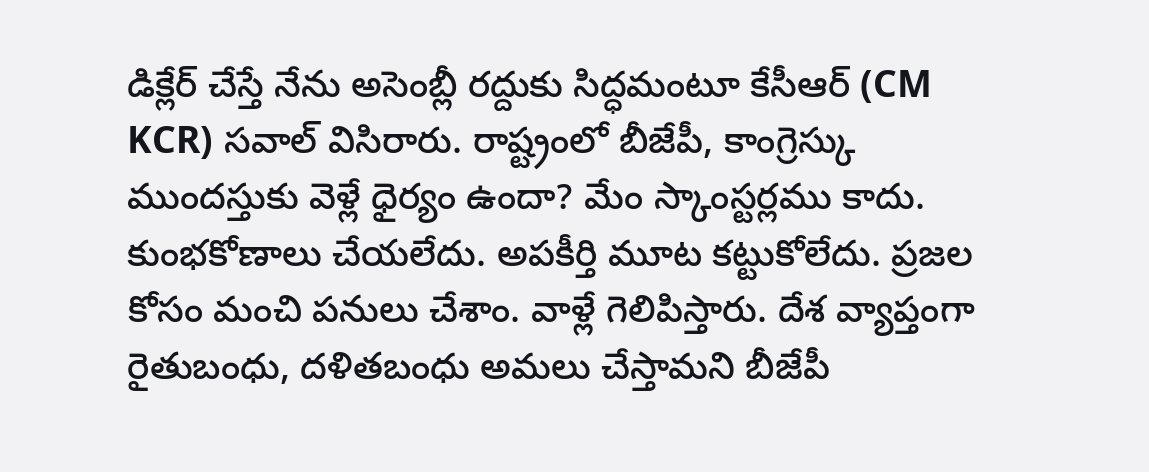డిక్లేర్ చేస్తే నేను అసెంబ్లీ రద్దుకు సిద్ధమంటూ కేసీఆర్ (CM KCR) సవాల్ విసిరారు. రాష్ట్రంలో బీజేపీ, కాంగ్రెస్కు ముందస్తుకు వెళ్లే ధైర్యం ఉందా? మేం స్కాంస్టర్లము కాదు. కుంభకోణాలు చేయలేదు. అపకీర్తి మూట కట్టుకోలేదు. ప్రజల కోసం మంచి పనులు చేశాం. వాళ్లే గెలిపిస్తారు. దేశ వ్యాప్తంగా రైతుబంధు, దళితబంధు అమలు చేస్తామని బీజేపీ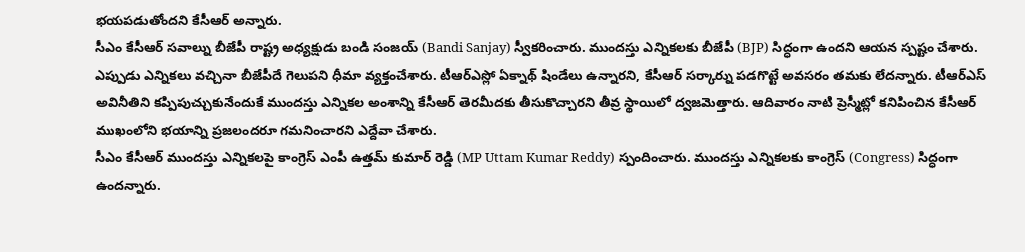భయపడుతోందని కేసీఆర్ అన్నారు.
సీఎం కేసీఆర్ సవాల్ను బీజేపీ రాష్ట్ర అధ్యక్షుడు బండి సంజయ్ (Bandi Sanjay) స్వీకరించారు. ముందస్తు ఎన్నికలకు బీజేపీ (BJP) సిద్ధంగా ఉందని ఆయన స్పష్టం చేశారు. ఎప్పుడు ఎన్నికలు వచ్చినా బీజేపీదే గెలుపని ధీమా వ్యక్తంచేశారు. టీఆర్ఎస్లో ఏక్నాథ్ షిండేలు ఉన్నారని, కేసీఆర్ సర్కార్ను పడగొట్టే అవసరం తమకు లేదన్నారు. టీఆర్ఎస్ అవినీతిని కప్పిపుచ్చుకునేందుకే ముందస్తు ఎన్నికల అంశాన్ని కేసీఆర్ తెరమీదకు తీసుకొచ్చారని తీవ్ర స్థాయిలో ద్వజమెత్తారు. ఆదివారం నాటి ప్రెస్మీట్లో కనిపించిన కేసీఆర్ ముఖంలోని భయాన్ని ప్రజలందరూ గమనించారని ఎద్దేవా చేశారు.
సీఎం కేసీఆర్ ముందస్తు ఎన్నికలపై కాంగ్రెస్ ఎంపీ ఉత్తమ్ కుమార్ రెడ్డి (MP Uttam Kumar Reddy) స్పందించారు. ముందస్తు ఎన్నికలకు కాంగ్రెస్ (Congress) సిద్ధంగా ఉందన్నారు.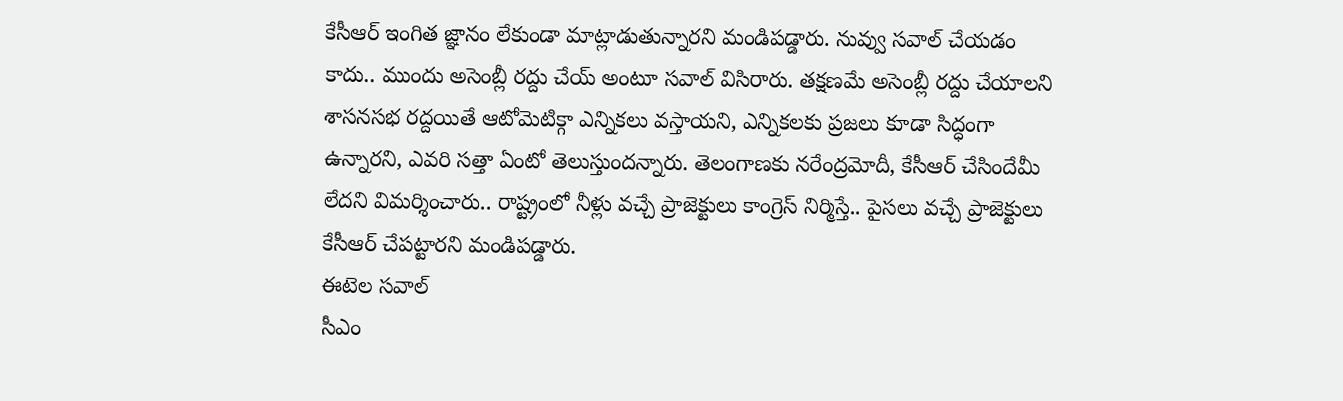కేసీఆర్ ఇంగిత జ్ఞానం లేకుండా మాట్లాడుతున్నారని మండిపడ్డారు. నువ్వు సవాల్ చేయడం కాదు.. ముందు అసెంబ్లీ రద్దు చేయ్ అంటూ సవాల్ విసిరారు. తక్షణమే అసెంబ్లీ రద్దు చేయాలని శాసనసభ రద్దయితే ఆటోమెటిక్గా ఎన్నికలు వస్తాయని, ఎన్నికలకు ప్రజలు కూడా సిద్ధంగా ఉన్నారని, ఎవరి సత్తా ఏంటో తెలుస్తుందన్నారు. తెలంగాణకు నరేంద్రమోదీ, కేసీఆర్ చేసిందేమీ లేదని విమర్శించారు.. రాష్ట్రంలో నీళ్లు వచ్చే ప్రాజెక్టులు కాంగ్రెస్ నిర్మిస్తే.. పైసలు వచ్చే ప్రాజెక్టులు కేసీఆర్ చేపట్టారని మండిపడ్డారు.
ఈటెల సవాల్
సీఎం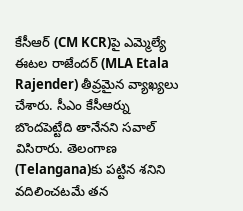కేసీఆర్ (CM KCR)పై ఎమ్మెల్యే ఈటల రాజేందర్ (MLA Etala Rajender) తీవ్రమైన వ్యాఖ్యలు చేశారు. సీఎం కేసీఆర్ను బొందపెట్టేది తానేనని సవాల్ విసిరారు. తెలంగాణ (Telangana)కు పట్టిన శనిని వదిలించటమే తన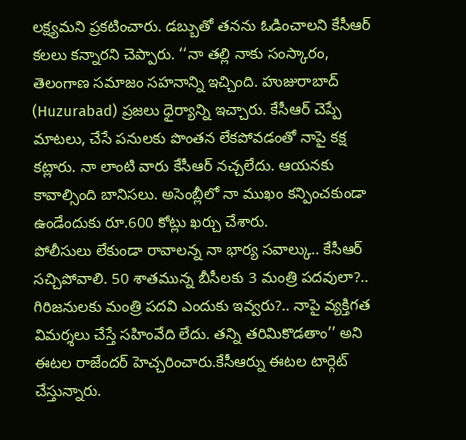లక్ష్యమని ప్రకటించారు. డబ్బుతో తనను ఓడించాలని కేసీఆర్ కలలు కన్నారని చెప్పారు. ‘‘నా తల్లి నాకు సంస్కారం, తెలంగాణ సమాజం సహనాన్ని ఇచ్చింది. హుజురాబాద్ (Huzurabad) ప్రజలు ధైర్యాన్ని ఇచ్చారు. కేసీఆర్ చెప్పే మాటలు, చేసే పనులకు పొంతన లేకపోవడంతో నాపై కక్ష కట్లారు. నా లాంటి వారు కేసీఆర్ నచ్చలేదు. ఆయనకు కావాల్సింది బానిసలు. అసెంబ్లీలో నా ముఖం కన్పించకుండా ఉండేందుకు రూ.600 కోట్లు ఖర్చు చేశారు.
పోలీసులు లేకుండా రావాలన్న నా భార్య సవాల్కు.. కేసీఆర్ సచ్చిపోవాలి. 50 శాతమున్న బీసీలకు 3 మంత్రి పదవులా?.. గిరిజనులకు మంత్రి పదవి ఎందుకు ఇవ్వరు?.. నాపై వ్యక్తిగత విమర్శలు చేస్తే సహింవేది లేదు. తన్ని తరిమికొడతాం’’ అని ఈటల రాజేందర్ హెచ్చరించారు.కేసీఆర్ను ఈటల టార్గెట్ చేస్తున్నారు.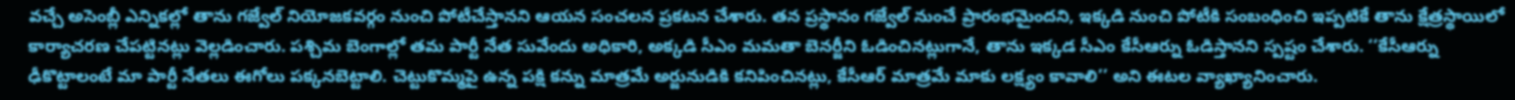వచ్చే అసెంబ్లీ ఎన్నికల్లో తాను గజ్వేల్ నియోజకవర్గం నుంచి పోటీచేస్తానని ఆయన సంచలన ప్రకటన చేశారు. తన ప్రస్థానం గజ్వేల్ నుంచే ప్రారంభమైందని, ఇక్కడి నుంచి పోటీకి సంబంధించి ఇప్పటికే తాను క్షేత్రస్థాయిలో కార్యాచరణ చేపట్టినట్లు వెల్లడించారు. పశ్చిమ బెంగాల్లో తమ పార్టీ నేత సువేందు అధికారి, అక్కడి సీఎం మమతా బెనర్జీని ఓడించినట్లుగానే, తాను ఇక్కడ సీఎం కేసీఆర్ను ఓడిస్తానని స్పష్టం చేశారు. ‘‘కేసీఆర్ను ఢీకొట్టాలంటే మా పార్టీ నేతలు ఈగోలు పక్కనబెట్టాలి. చెట్టుకొమ్మపై ఉన్న పక్షి కన్ను మాత్రమే అర్జునుడికి కనిపించినట్లు, కేసీఆర్ మాత్రమే మాకు లక్ష్యం కావాలి’’ అని ఈటల వ్యాఖ్యానించారు.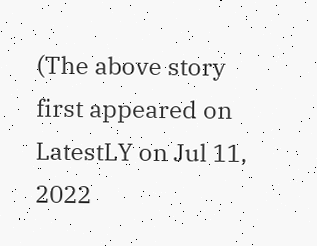(The above story first appeared on LatestLY on Jul 11, 2022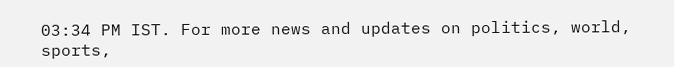03:34 PM IST. For more news and updates on politics, world, sports,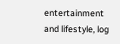entertainment and lifestyle, log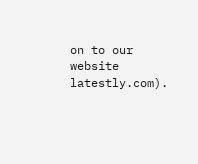on to our website latestly.com).